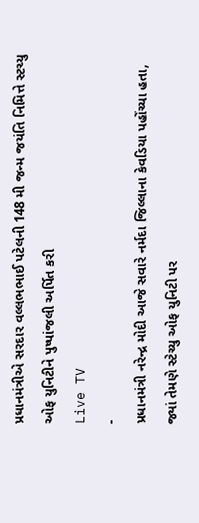પ્રધાનમંત્રીએ સરદાર વલ્લભભાઈ પટેલની 148 મી જન્મ જયંતિ નિમિત્તે સ્ટચ્યુ ઓફ યુનિટીને પુષ્પાંજલી અર્પિત કરી
Live TV
-
પ્રધાનમંત્રી નરેન્દ્ર મોદી આજે સવારે નર્મદા જિલ્લાના કેવડિયા પહોંચ્યા હતા, જ્યાં તેમણે સ્ટેચ્યુ ઓફ યુનિટી પર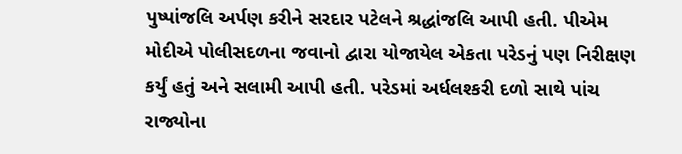પુષ્પાંજલિ અર્પણ કરીને સરદાર પટેલને શ્રદ્ધાંજલિ આપી હતી. પીએમ મોદીએ પોલીસદળના જવાનો દ્વારા યોજાયેલ એકતા પરેડનું પણ નિરીક્ષણ કર્યું હતું અને સલામી આપી હતી. પરેડમાં અર્ધલશ્કરી દળો સાથે પાંચ રાજ્યોના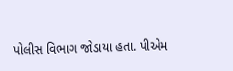પોલીસ વિભાગ જોડાયા હતા. પીએમ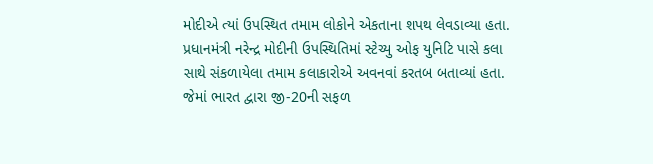મોદીએ ત્યાં ઉપસ્થિત તમામ લોકોને એકતાના શપથ લેવડાવ્યા હતા.
પ્રધાનમંત્રી નરેન્દ્ર મોદીની ઉપસ્થિતિમાં સ્ટેચ્યુ ઓફ યુનિટિ પાસે કલા સાથે સંકળાયેલા તમામ કલાકારોએ અવનવાં કરતબ બતાવ્યાં હતા. જેમાં ભારત દ્વારા જી-20ની સફળ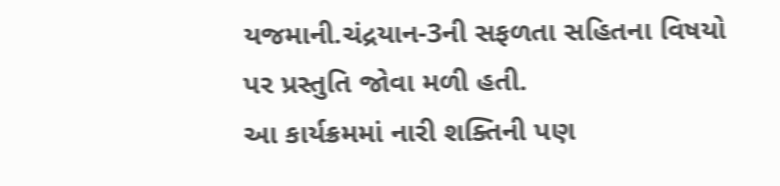યજમાની.ચંદ્રયાન-3ની સફળતા સહિતના વિષયો પર પ્રસ્તુતિ જોવા મળી હતી.
આ કાર્યક્રમમાં નારી શક્તિની પણ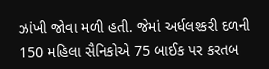ઝાંખી જોવા મળી હતી. જેમાં અર્ધલશ્કરી દળની 150 મહિલા સૈનિકોએ 75 બાઈક પર કરતબ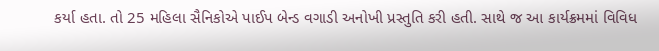કર્યા હતા. તો 25 મહિલા સૈનિકોએ પાઈપ બેન્ડ વગાડી અનોખી પ્રસ્તુતિ કરી હતી. સાથે જ આ કાર્યક્રમમાં વિવિધ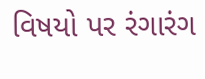વિષયો પર રંગારંગ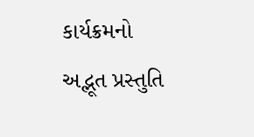કાર્યક્રમનો અદ્ભૂત પ્રસ્તુતિ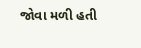જોવા મળી હતી